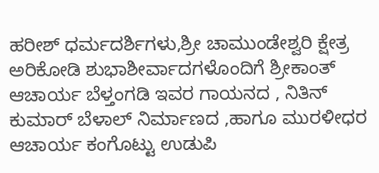ಹರೀಶ್ ಧರ್ಮದರ್ಶಿಗಳು,ಶ್ರೀ ಚಾಮುಂಡೇಶ್ವರಿ ಕ್ಷೇತ್ರ ಅರಿಕೋಡಿ ಶುಭಾಶೀರ್ವಾದಗಳೊಂದಿಗೆ ಶ್ರೀಕಾಂತ್ ಆಚಾರ್ಯ ಬೆಳ್ತಂಗಡಿ ಇವರ ಗಾಯನದ , ನಿತಿನ್ ಕುಮಾರ್ ಬೆಳಾಲ್ ನಿರ್ಮಾಣದ ,ಹಾಗೂ ಮುರಳೀಧರ ಆಚಾರ್ಯ ಕಂಗೊಟ್ಟು ಉಡುಪಿ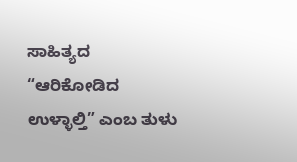ಸಾಹಿತ್ಯದ “ಆರಿಕೋಡಿದ ಉಳ್ಳಾಲ್ತಿ” ಎಂಬ ತುಳು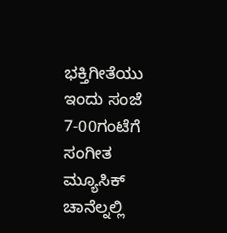ಭಕ್ತಿಗೀತೆಯು ಇಂದು ಸಂಜೆ 7-00ಗಂಟೆಗೆ ಸಂಗೀತ ಮ್ಯೂಸಿಕ್ ಚಾನೆಲ್ನಲ್ಲಿ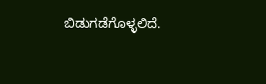ಬಿಡುಗಡೆಗೊಳ್ಳಲಿದೆ.